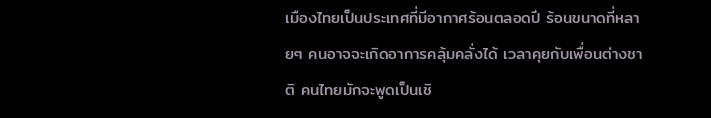เมืองไทยเป็นประเทศที่มีอากาศร้อนตลอดปี ร้อนขนาดที่หลายๆ คนอาจจะเกิดอาการคลุ้มคลั่งได้ เวลาคุยกับเพื่อนต่างชาติ คนไทยมักจะพูดเป็นเชิ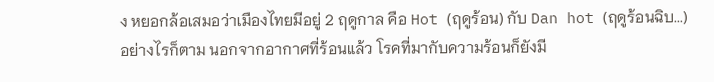ง หยอกล้อเสมอว่าเมืองไทยมีอยู่ 2 ฤดูกาล คือ Hot (ฤดูร้อน) กับ Dan hot (ฤดูร้อนฉิบ...) อย่างไรก็ตาม นอกจากอากาศที่ร้อนแล้ว โรคที่มากับความร้อนก็ยังมี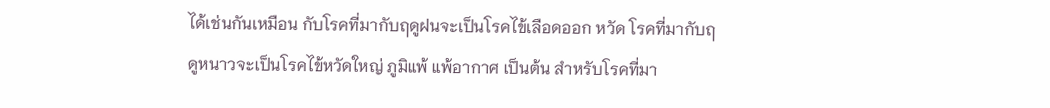ได้เช่นกันเหมือน กับโรคที่มากับฤดูฝนจะเป็นโรคไข้เลือดออก หวัด โรคที่มากับฤดูหนาวจะเป็นโรคไข้หวัดใหญ่ ภูมิแพ้ แพ้อากาศ เป็นต้น สำหรับโรคที่มา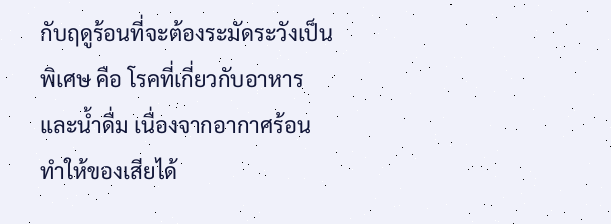กับฤดูร้อนที่จะต้องระมัดระวังเป็นพิเศษ คือ โรคที่เกี่ยวกับอาหารและน้ำดื่ม เนื่องจากอากาศร้อนทำให้ของเสียได้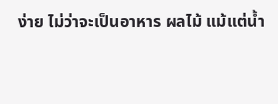ง่าย ไม่ว่าจะเป็นอาหาร ผลไม้ แม้แต่น้ำ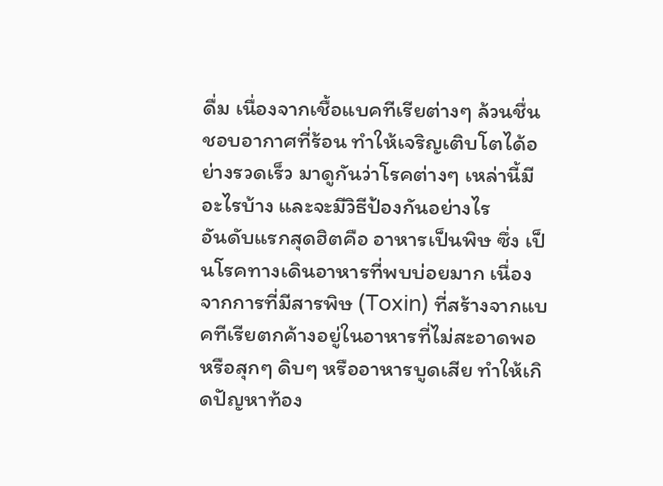ดื่ม เนื่องจากเชื้อแบคทีเรียต่างๆ ล้วนชื่นชอบอากาศที่ร้อน ทำให้เจริญเติบโตได้อย่างรวดเร็ว มาดูกันว่าโรคต่างๆ เหล่านี้มีอะไรบ้าง และจะมีวิธีป้องกันอย่างไร
อันดับแรกสุดฮิตคือ อาหารเป็นพิษ ซึ่ง เป็นโรคทางเดินอาหารที่พบบ่อยมาก เนื่องจากการที่มีสารพิษ (Toxin) ที่สร้างจากแบคทีเรียตกค้างอยู่ในอาหารที่ไม่สะอาดพอ หรือสุกๆ ดิบๆ หรืออาหารบูดเสีย ทำให้เกิดปัญหาท้อง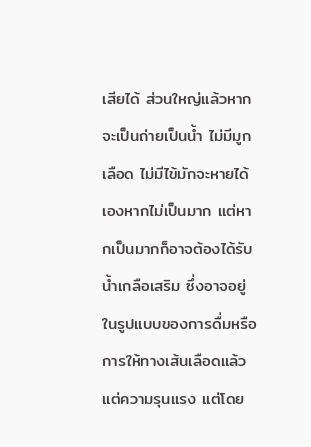เสียได้ ส่วนใหญ่แล้วหากจะเป็นถ่ายเป็นน้ำ ไม่มีมูกเลือด ไม่มีไข้มักจะหายได้เองหากไม่เป็นมาก แต่หากเป็นมากก็อาจต้องได้รับน้ำเกลือเสริม ซึ่งอาจอยู่ในรูปแบบของการดื่มหรือการให้ทางเส้นเลือดแล้วแต่ความรุนแรง แต่โดย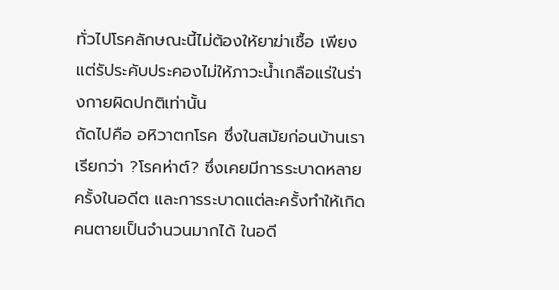ทั่วไปโรคลักษณะนี้ไม่ต้องให้ยาฆ่าเชื้อ เพียงแต่รัประคับประคองไม่ให้ภาวะน้ำเกลือแร่ในร่างกายผิดปกติเท่านั้น
ถัดไปคือ อหิวาตกโรค ซึ่งในสมัยก่อนบ้านเราเรียกว่า ?โรคห่าต์? ซึ่งเคยมีการระบาดหลายครั้งในอดีต และการระบาดแต่ละครั้งทำให้เกิดคนตายเป็นจำนวนมากได้ ในอดี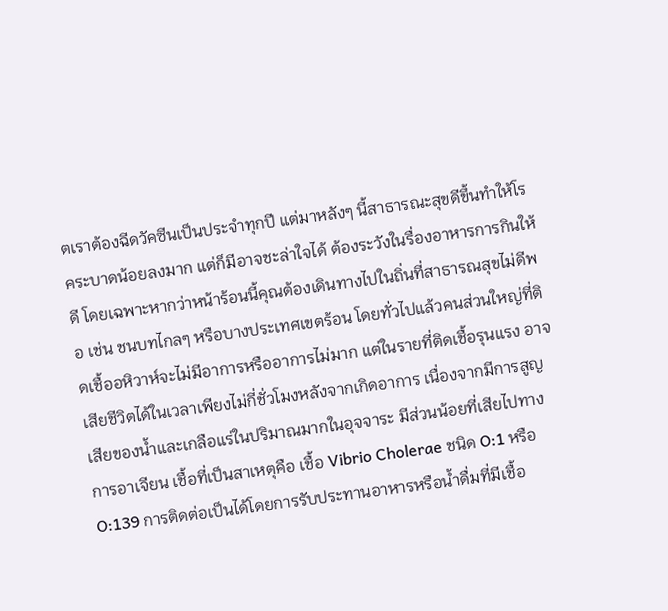ตเราต้องฉีดวัคซีนเป็นประจำทุกปี แต่มาหลังๆ นี้สาธารณะสุขดีขึ้นทำให้โรคระบาดน้อยลงมาก แต่ก็มีอาจชะล่าใจได้ ต้องระวังในรื่องอาหารการกินให้ดี โดยเฉพาะหากว่าหน้าร้อนนี้คุณต้องเดินทางไปในถิ่นที่สาธารณสุขไม่ดีพอ เช่น ชนบทไกลๆ หรือบางประเทศเขตร้อน โดยทั่วไปแล้วคนส่วนใหญ่ที่ติดเชื้ออหิวาห์จะไม่มีอาการหรืออาการไม่มาก แต่ในรายที่ติดเชื้อรุนแรง อาจเสียชีวิตได้ในเวลาเพียงไม่กี่ชั่วโมงหลังจากเกิดอาการ เนื่องจากมีการสูญเสียของน้ำและเกลือแร่ในปริมาณมากในอุจจาระ มีส่วนน้อยที่เสียไปทางการอาเจียน เชื้อที่เป็นสาเหตุคือ เชื้อ Vibrio Cholerae ชนิด O:1 หรือ O:139 การติดต่อเป็นได้โดยการรับประทานอาหารหรือน้ำดื่มที่มีเชื้อ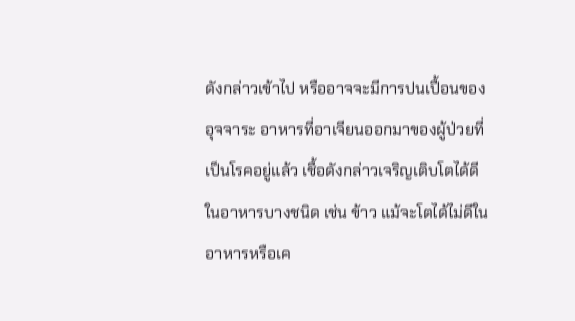ดังกล่าวเข้าไป หรืออาจจะมีการปนเปื้อนของอุจจาระ อาหารที่อาเจียนออกมาของผู้ป่วยที่เป็นโรคอยู่แล้ว เชื้อดังกล่าวเจริญเติบโตได้ดีในอาหารบางชนิด เช่น ข้าว แม้จะโตได้ไม่ดีในอาหารหรือเค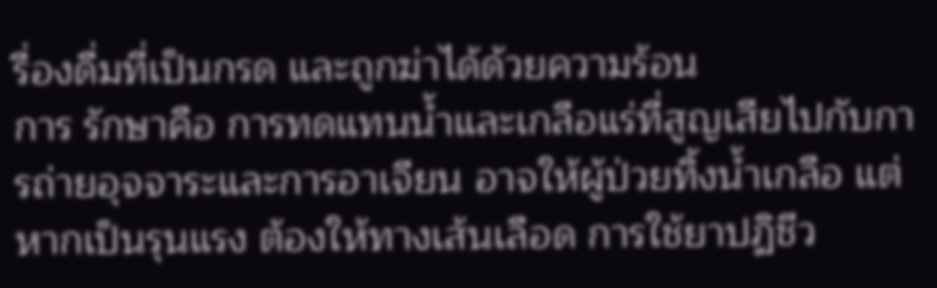รื่องดื่มที่เป็นกรด และถูกฆ่าได้ด้วยความร้อน
การ รักษาคือ การทดแทนน้ำและเกลือแร่ที่สูญเสียไปกับการถ่ายอุจจาระและการอาเจียน อาจให้ผู้ป่วยทิ้งน้ำเกลือ แต่หากเป็นรุนแรง ต้องให้ทางเส้นเลือด การใช้ยาปฏิชีว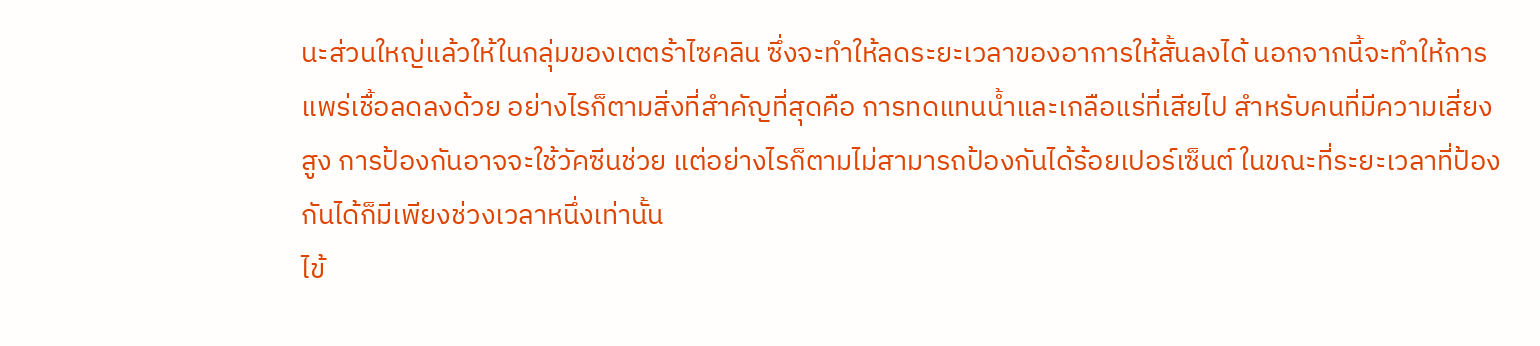นะส่วนใหญ่แล้วให้ในกลุ่มของเตตร้าไซคลิน ซึ่งจะทำให้ลดระยะเวลาของอาการให้สั้นลงได้ นอกจากนี้จะทำให้การแพร่เชื้อลดลงด้วย อย่างไรก็ตามสิ่งที่สำคัญที่สุดคือ การทดแทนน้ำและเกลือแร่ที่เสียไป สำหรับคนที่มีความเสี่ยงสูง การป้องกันอาจจะใช้วัคซีนช่วย แต่อย่างไรก็ตามไม่สามารถป้องกันได้ร้อยเปอร์เซ็นต์ ในขณะที่ระยะเวลาที่ป้องกันได้ก็มีเพียงช่วงเวลาหนึ่งเท่านั้น
ไข้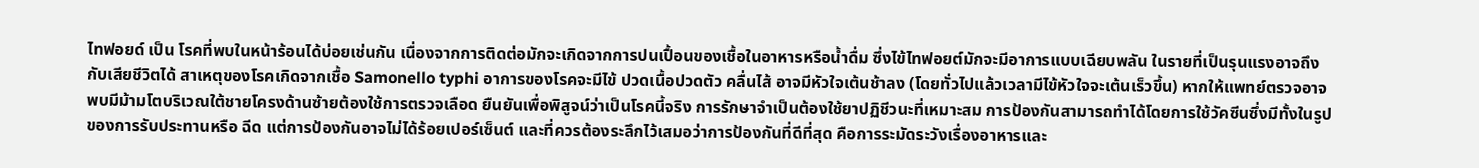ไทฟอยด์ เป็น โรคที่พบในหน้าร้อนได้บ่อยเช่นกัน เนื่องจากการติดต่อมักจะเกิดจากการปนเปื้อนของเชื้อในอาหารหรือน้ำดื่ม ซึ่งไข้ไทฟอยต์มักจะมีอาการแบบเฉียบพลัน ในรายที่เป็นรุนแรงอาจถึงกับเสียชีวิตได้ สาเหตุของโรคเกิดจากเชื้อ Samonello typhi อาการของโรคจะมีไข้ ปวดเนื้อปวดตัว คลื่นไส้ อาจมีหัวใจเต้นช้าลง (โดยทั่วไปแล้วเวลามีไข้หัวใจจะเต้นเร็วขึ้น) หากให้แพทย์ตรวจอาจพบมีม้ามโตบริเวณใต้ชายโครงด้านซ้ายต้องใช้การตรวจเลือด ยืนยันเพื่อพิสูจน์ว่าเป็นโรคนี้จริง การรักษาจำเป็นต้องใช้ยาปฏิชีวนะที่เหมาะสม การป้องกันสามารถทำได้โดยการใช้วัคซีนซึ่งมีทั้งในรูปของการรับประทานหรือ ฉีด แต่การป้องกันอาจไม่ได้ร้อยเปอร์เซ็นต์ และที่ควรต้องระลึกไว้เสมอว่าการป้องกันที่ดีที่สุด คือการระมัดระวังเรื่องอาหารและ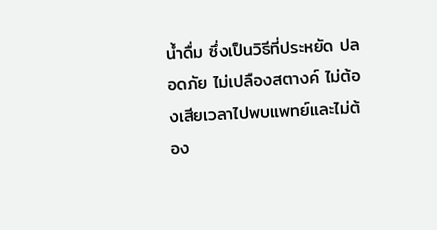น้ำดื่ม ซึ่งเป็นวิธีที่ประหยัด ปลอดภัย ไม่เปลืองสตางค์ ไม่ต้องเสียเวลาไปพบแพทย์และไม่ต้อง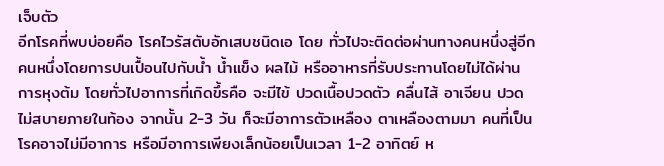เจ็บตัว
อีกโรคที่พบบ่อยคือ โรคไวรัสตับอักเสบชนิดเอ โดย ทั่วไปจะติดต่อผ่านทางคนหนึ่งสู่อีกคนหนึ่งโดยการปนเปื้อนไปกับน้ำ น้ำแข็ง ผลไม้ หรืออาหารที่รับประทานโดยไม่ได้ผ่านการหุงต้ม โดยทั่วไปอาการที่เกิดขึ้รคือ จะมีไข้ ปวดเนื้อปวดตัว คลื่นไส้ อาเจียน ปวดไม่สบายภายในท้อง จากนั้น 2-3 วัน ก็จะมีอาการตัวเหลือง ตาเหลืองตามมา คนที่เป็นโรคอาจไม่มีอาการ หรือมีอาการเพียงเล็กน้อยเป็นเวลา 1-2 อาทิตย์ ห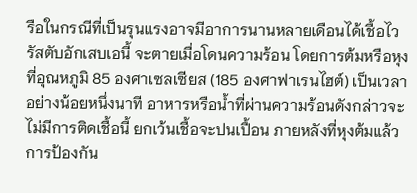รือในกรณีที่เป็นรุนแรงอาจมีอาการนานหลายเดือนได้เชื้อไวรัสตับอักเสบเอนี้ จะตายเมื่อโดนความร้อน โดยการต้มหรือหุงที่อุณหภูมิ 85 องศาเซลเซียส (185 องศาฟาเรนไฮต์) เป็นเวลาอย่างน้อยหนึ่งนาที อาหารหรือน้ำที่ผ่านความร้อนดังกล่าวจะไม่มีการติดเชื้อนี้ ยกเว้นเชื้อจะปนเปื้อน ภายหลังที่หุงต้มแล้ว การป้องกัน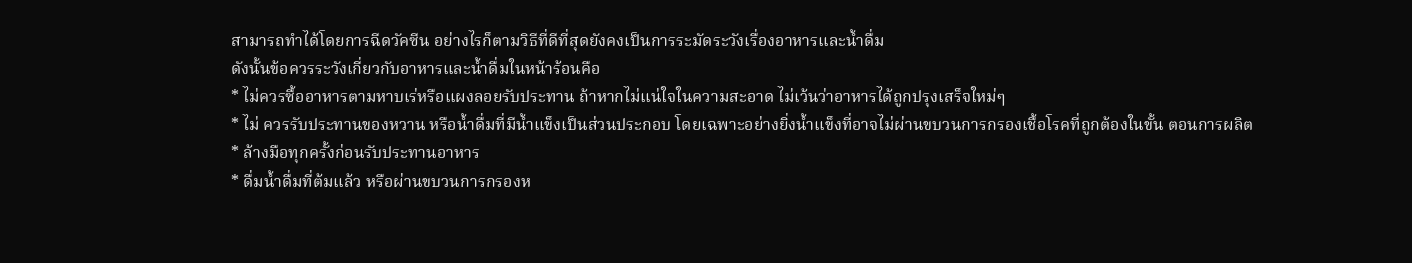สามารถทำได้โดยการฉีดวัคซีน อย่างไรก็ตามวิธีที่ดีที่สุดยังคงเป็นการระมัดระวังเรื่องอาหารและน้ำดื่ม
ดังนั้นข้อควรระวังเกี่ยวกับอาหารและน้ำดื่มในหน้าร้อนคือ
* ไม่ควรซื้ออาหารตามหาบเร่หรือแผงลอยรับประทาน ถ้าหากไม่แน่ใจในความสะอาด ไม่เว้นว่าอาหารได้ถูกปรุงเสร็จใหม่ๆ
* ไม่ ควรรับประทานของหวาน หรือน้ำดื่มที่มีน้ำแข็งเป็นส่วนประกอบ โดยเฉพาะอย่างยิ่งน้ำแข็งที่อาจไม่ผ่านขบวนการกรองเชื้อโรคที่ถูกต้องในขั้น ตอนการผลิต
* ล้างมือทุกครั้งก่อนรับประทานอาหาร
* ดื่มน้ำดื่มที่ต้มแล้ว หรือผ่านขบวนการกรองห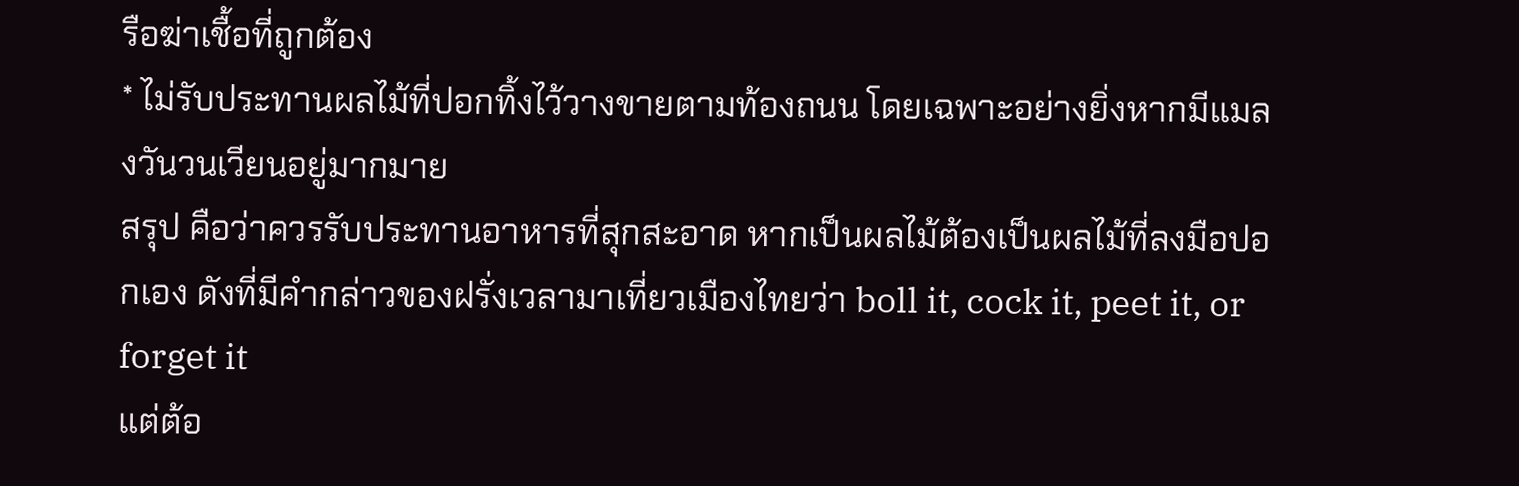รือฆ่าเชื้อที่ถูกต้อง
* ไม่รับประทานผลไม้ที่ปอกทิ้งไว้วางขายตามท้องถนน โดยเฉพาะอย่างยิ่งหากมีแมลงวันวนเวียนอยู่มากมาย
สรุป คือว่าควรรับประทานอาหารที่สุกสะอาด หากเป็นผลไม้ต้องเป็นผลไม้ที่ลงมือปอกเอง ดังที่มีคำกล่าวของฝรั่งเวลามาเที่ยวเมืองไทยว่า boll it, cock it, peet it, or forget it
แต่ต้อ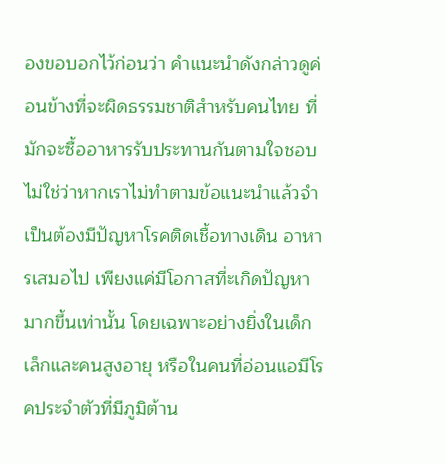องขอบอกไว้ก่อนว่า คำแนะนำดังกล่าวดูค่อนข้างที่จะผิดธรรมชาติสำหรับคนไทย ที่มักจะซื้ออาหารรับประทานกันตามใจชอบ ไม่ใช่ว่าหากเราไม่ทำตามข้อแนะนำแล้วจำเป็นต้องมีปัญหาโรคติดเชื้อทางเดิน อาหารเสมอไป เพียงแค่มีโอกาสที่ะเกิดปัญหามากขึ้นเท่านั้น โดยเฉพาะอย่างยิ่งในเด็กเล็กและคนสูงอายุ หรือในคนที่อ่อนแอมีโรคประจำตัวที่มีภูมิต้าน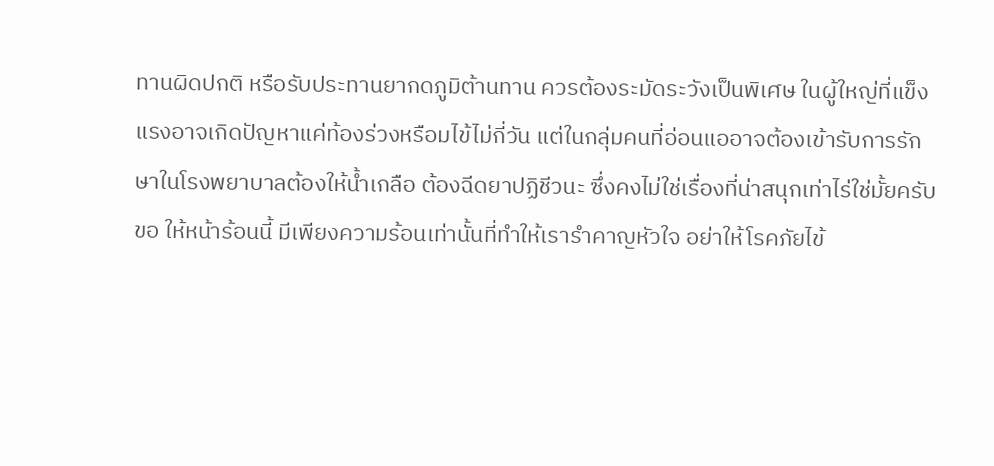ทานผิดปกติ หรือรับประทานยากดภูมิต้านทาน ควรต้องระมัดระวังเป็นพิเศษ ในผู้ใหญ่ที่แข็งแรงอาจเกิดปัญหาแค่ท้องร่วงหรือมไข้ไม่กี่วัน แต่ในกลุ่มคนที่อ่อนแออาจต้องเข้ารับการรักษาในโรงพยาบาลต้องให้น้ำเกลือ ต้องฉีดยาปฏิชีวนะ ซึ่งคงไม่ใช่เรื่องที่น่าสนุกเท่าไร่ใช่มั้ยครับ
ขอ ให้หน้าร้อนนี้ มีเพียงความร้อนเท่านั้นที่ทำให้เรารำคาญหัวใจ อย่าให้โรคภัยไข้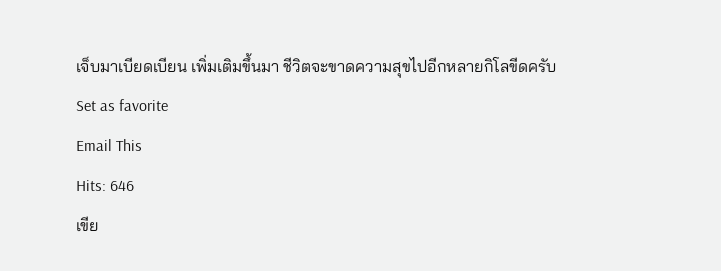เจ็บมาเบียดเบียน เพิ่มเติมขึ้นมา ชีวิตจะขาดความสุขไปอีกหลายกิโลขีดครับ
Set as favorite
Email This
Hits: 646
เขีย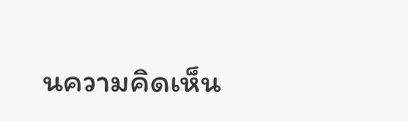นความคิดเห็น